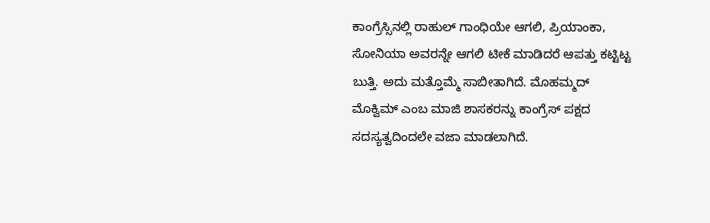ಕಾಂಗ್ರೆಸ್ಸಿನಲ್ಲಿ ರಾಹುಲ್ ಗಾಂಧಿಯೇ ಆಗಲಿ, ಪ್ರಿಯಾಂಕಾ, ಸೋನಿಯಾ ಅವರನ್ನೇ ಆಗಲಿ ಟೀಕೆ ಮಾಡಿದರೆ ಆಪತ್ತು ಕಟ್ಟಿಟ್ಟ ಬುತ್ತಿ. ಅದು ಮತ್ತೊಮ್ಮೆ ಸಾಬೀತಾಗಿದೆ. ಮೊಹಮ್ಮದ್ ಮೊಕ್ವಿಮ್ ಎಂಬ ಮಾಜಿ ಶಾಸಕರನ್ನು ಕಾಂಗ್ರೆಸ್ ಪಕ್ಷದ ಸದಸ್ಯತ್ವದಿಂದಲೇ ವಜಾ ಮಾಡಲಾಗಿದೆ.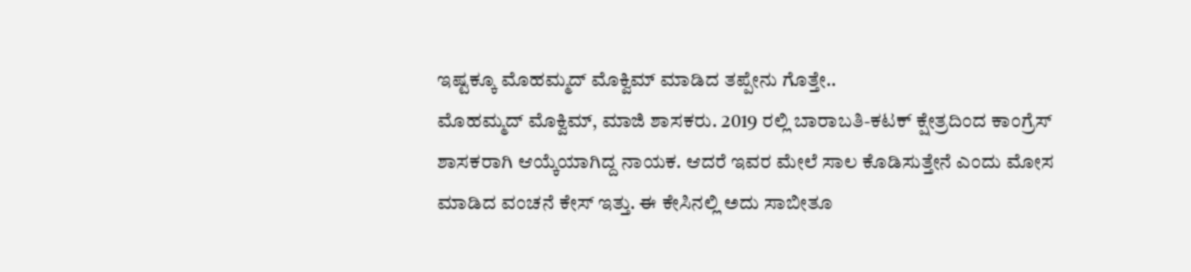ಇಷ್ಟಕ್ಕೂ ಮೊಹಮ್ಮದ್ ಮೊಕ್ವಿಮ್ ಮಾಡಿದ ತಪ್ಪೇನು ಗೊತ್ತೇ..
ಮೊಹಮ್ಮದ್ ಮೊಕ್ವಿಮ್, ಮಾಜಿ ಶಾಸಕರು. 2019 ರಲ್ಲಿ ಬಾರಾಬತಿ-ಕಟಕ್ ಕ್ಷೇತ್ರದಿಂದ ಕಾಂಗ್ರೆಸ್ ಶಾಸಕರಾಗಿ ಆಯ್ಕೆಯಾಗಿದ್ದ ನಾಯಕ. ಆದರೆ ಇವರ ಮೇಲೆ ಸಾಲ ಕೊಡಿಸುತ್ತೇನೆ ಎಂದು ಮೋಸ ಮಾಡಿದ ವಂಚನೆ ಕೇಸ್ ಇತ್ತು. ಈ ಕೇಸಿನಲ್ಲಿ ಅದು ಸಾಬೀತೂ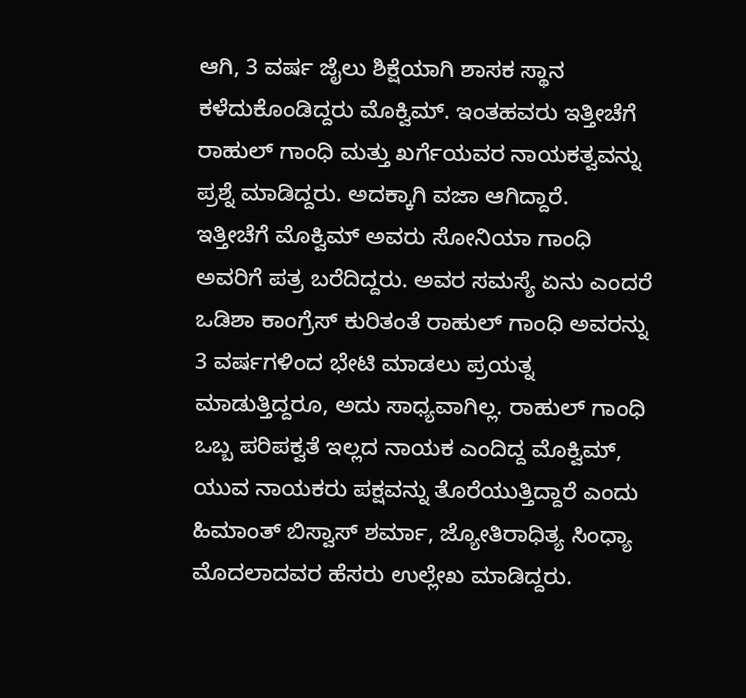ಆಗಿ, 3 ವರ್ಷ ಜೈಲು ಶಿಕ್ಷೆಯಾಗಿ ಶಾಸಕ ಸ್ಥಾನ ಕಳೆದುಕೊಂಡಿದ್ದರು ಮೊಕ್ವಿಮ್. ಇಂತಹವರು ಇತ್ತೀಚೆಗೆ ರಾಹುಲ್ ಗಾಂಧಿ ಮತ್ತು ಖರ್ಗೆಯವರ ನಾಯಕತ್ವವನ್ನು ಪ್ರಶ್ನೆ ಮಾಡಿದ್ದರು. ಅದಕ್ಕಾಗಿ ವಜಾ ಆಗಿದ್ದಾರೆ.
ಇತ್ತೀಚೆಗೆ ಮೊಕ್ವಿಮ್ ಅವರು ಸೋನಿಯಾ ಗಾಂಧಿ ಅವರಿಗೆ ಪತ್ರ ಬರೆದಿದ್ದರು. ಅವರ ಸಮಸ್ಯೆ ಏನು ಎಂದರೆ ಒಡಿಶಾ ಕಾಂಗ್ರೆಸ್ ಕುರಿತಂತೆ ರಾಹುಲ್ ಗಾಂಧಿ ಅವರನ್ನು 3 ವರ್ಷಗಳಿಂದ ಭೇಟಿ ಮಾಡಲು ಪ್ರಯತ್ನ ಮಾಡುತ್ತಿದ್ದರೂ, ಅದು ಸಾಧ್ಯವಾಗಿಲ್ಲ. ರಾಹುಲ್ ಗಾಂಧಿ ಒಬ್ಬ ಪರಿಪಕ್ವತೆ ಇಲ್ಲದ ನಾಯಕ ಎಂದಿದ್ದ ಮೊಕ್ವಿಮ್, ಯುವ ನಾಯಕರು ಪಕ್ಷವನ್ನು ತೊರೆಯುತ್ತಿದ್ದಾರೆ ಎಂದು ಹಿಮಾಂತ್ ಬಿಸ್ವಾಸ್ ಶರ್ಮಾ, ಜ್ಯೋತಿರಾಧಿತ್ಯ ಸಿಂಧ್ಯಾ ಮೊದಲಾದವರ ಹೆಸರು ಉಲ್ಲೇಖ ಮಾಡಿದ್ದರು.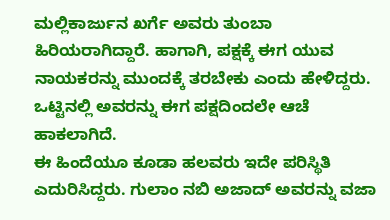ಮಲ್ಲಿಕಾರ್ಜುನ ಖರ್ಗೆ ಅವರು ತುಂಬಾ ಹಿರಿಯರಾಗಿದ್ದಾರೆ. ಹಾಗಾಗಿ, ಪಕ್ಷಕ್ಕೆ ಈಗ ಯುವ ನಾಯಕರನ್ನು ಮುಂದಕ್ಕೆ ತರಬೇಕು ಎಂದು ಹೇಳಿದ್ದರು. ಒಟ್ಟಿನಲ್ಲಿ ಅವರನ್ನು ಈಗ ಪಕ್ಷದಿಂದಲೇ ಆಚೆ ಹಾಕಲಾಗಿದೆ.
ಈ ಹಿಂದೆಯೂ ಕೂಡಾ ಹಲವರು ಇದೇ ಪರಿಸ್ಥಿತಿ ಎದುರಿಸಿದ್ದರು. ಗುಲಾಂ ನಬಿ ಅಜಾದ್ ಅವರನ್ನು ವಜಾ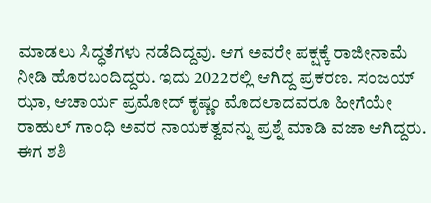ಮಾಡಲು ಸಿದ್ಧತೆಗಳು ನಡೆದಿದ್ದವು. ಆಗ ಅವರೇ ಪಕ್ಷಕ್ಕೆ ರಾಜೀನಾಮೆ ನೀಡಿ ಹೊರಬಂದಿದ್ದರು. ಇದು 2022ರಲ್ಲಿ ಆಗಿದ್ದ ಪ್ರಕರಣ. ಸಂಜಯ್ ಝಾ, ಆಚಾರ್ಯ ಪ್ರಮೋದ್ ಕೃಷ್ಣಂ ಮೊದಲಾದವರೂ ಹೀಗೆಯೇ ರಾಹುಲ್ ಗಾಂಧಿ ಅವರ ನಾಯಕತ್ವವನ್ನು ಪ್ರಶ್ನೆ ಮಾಡಿ ವಜಾ ಆಗಿದ್ದರು. ಈಗ ಶಶಿ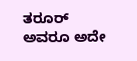ತರೂರ್ ಅವರೂ ಅದೇ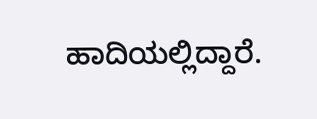ಹಾದಿಯಲ್ಲಿದ್ದಾರೆ.